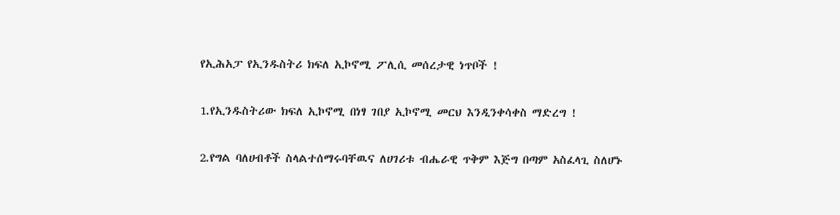የኢሕአፓ የኢንዱስትሪ ክፍለ ኢኮኖሚ ፖሊሲ መሰረታዊ ነጥቦች !

1.የኢንዱስትሪው ክፍለ ኢኮኖሚ በነፃ ገበያ ኢኮኖሚ መርህ እንዲንቀሳቀስ ማድረግ !

2.የግል ባለሀብቶች ስላልተሰማሩባቸዉና ለሀገሪቱ ብሔራዊ ጥቅም እጅግ በጣም አስፈላጊ ስለሆኑ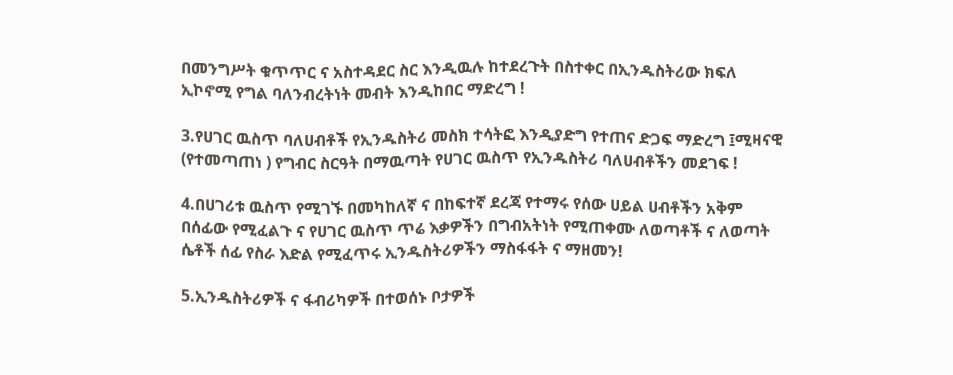በመንግሥት ቁጥጥር ና አስተዳደር ስር እንዲዉሉ ከተደረጉት በስተቀር በኢንዱስትሪው ክፍለ ኢኮኖሚ የግል ባለንብረትነት መብት እንዲከበር ማድረግ !

3.የሀገር ዉስጥ ባለሀብቶች የኢንዱስትሪ መስክ ተሳትፎ እንዲያድግ የተጠና ድጋፍ ማድረግ ፤ሚዛናዊ (የተመጣጠነ ) የግብር ስርዓት በማዉጣት የሀገር ዉስጥ የኢንዱስትሪ ባለሀብቶችን መደገፍ !

4.በሀገሪቱ ዉስጥ የሚገኙ በመካከለኛ ና በከፍተኛ ደረጃ የተማሩ የሰው ሀይል ሀብቶችን አቅም በሰፊው የሚፈልጉ ና የሀገር ዉስጥ ጥሬ እቃዎችን በግብአትነት የሚጠቀሙ ለወጣቶች ና ለወጣት ሴቶች ሰፊ የስራ እድል የሚፈጥሩ ኢንዱስትሪዎችን ማስፋፋት ና ማዘመን!

5.ኢንዱስትሪዎች ና ፋብሪካዎች በተወሰኑ ቦታዎች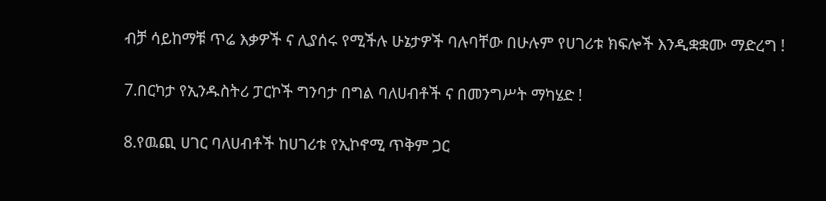ብቻ ሳይከማቹ ጥሬ እቃዎች ና ሊያሰሩ የሚችሉ ሁኔታዎች ባሉባቸው በሁሉም የሀገሪቱ ክፍሎች እንዲቋቋሙ ማድረግ !

7.በርካታ የኢንዱስትሪ ፓርኮች ግንባታ በግል ባለሀብቶች ና በመንግሥት ማካሄድ !

8.የዉጪ ሀገር ባለሀብቶች ከሀገሪቱ የኢኮኖሚ ጥቅም ጋር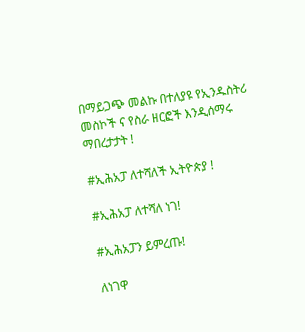በማይጋጭ መልኩ በተለያዩ የኢንዱስትሪ መስኮች ና የስራ ዘርፎች እንዲሰማሩ ማበረታታት !

#ኢሕአፓ ለተሻለች ኢትዮጵያ !

#ኢሕአፓ ለተሻለ ነገ!

#ኢሕአፓን ይምረጡ!

ለነገዋ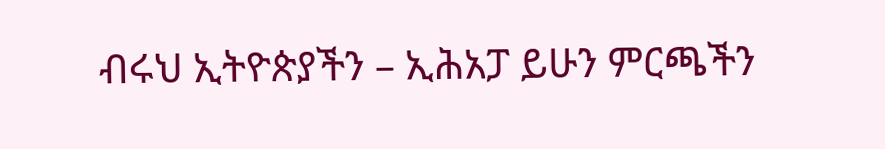ብሩህ ኢትዮጵያችን – ኢሕአፓ ይሁን ምርጫችን